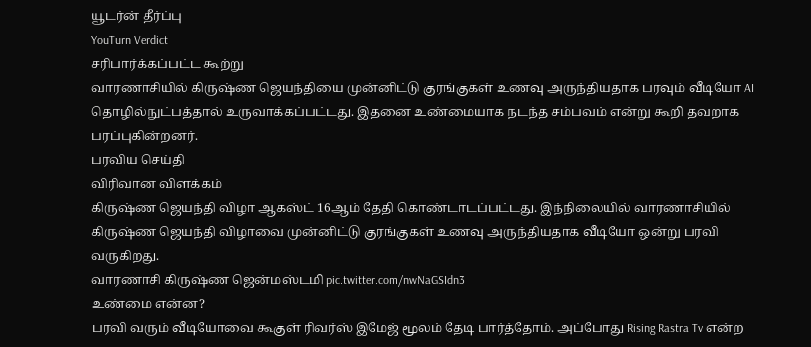யூடர்ன் தீர்ப்பு
YouTurn Verdict
சரிபார்க்கப்பட்ட கூற்று
வாரணாசியில் கிருஷ்ண ஜெயந்தியை முன்னிட்டு குரங்குகள் உணவு அருந்தியதாக பரவும் வீடியோ AI தொழில்நுட்பத்தால் உருவாக்கப்பட்டது. இதனை உண்மையாக நடந்த சம்பவம் என்று கூறி தவறாக பரப்புகின்றனர்.
பரவிய செய்தி
விரிவான விளக்கம்
கிருஷ்ண ஜெயந்தி விழா ஆகஸ்ட் 16ஆம் தேதி கொண்டாடப்பட்டது. இந்நிலையில் வாரணாசியில் கிருஷ்ண ஜெயந்தி விழாவை முன்னிட்டு குரங்குகள் உணவு அருந்தியதாக வீடியோ ஒன்று பரவி வருகிறது.
வாரணாசி கிருஷ்ண ஜென்மஸ்டமி pic.twitter.com/nwNaGSIdn3
உண்மை என்ன?
பரவி வரும் வீடியோவை கூகுள் ரிவர்ஸ் இமேஜ் மூலம் தேடி பார்த்தோம். அப்போது Rising Rastra Tv என்ற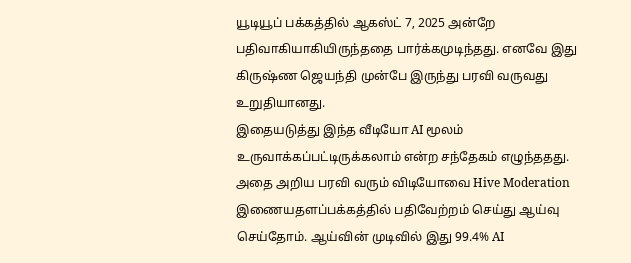யூடியூப் பக்கத்தில் ஆகஸ்ட் 7, 2025 அன்றே பதிவாகியாகியிருந்ததை பார்க்கமுடிந்தது. எனவே இது கிருஷ்ண ஜெயந்தி முன்பே இருந்து பரவி வருவது உறுதியானது.
இதையடுத்து இந்த வீடியோ AI மூலம் உருவாக்கப்பட்டிருக்கலாம் என்ற சந்தேகம் எழுந்ததது. அதை அறிய பரவி வரும் விடியோவை Hive Moderation இணையதளப்பக்கத்தில் பதிவேற்றம் செய்து ஆய்வு செய்தோம். ஆய்வின் முடிவில் இது 99.4% AI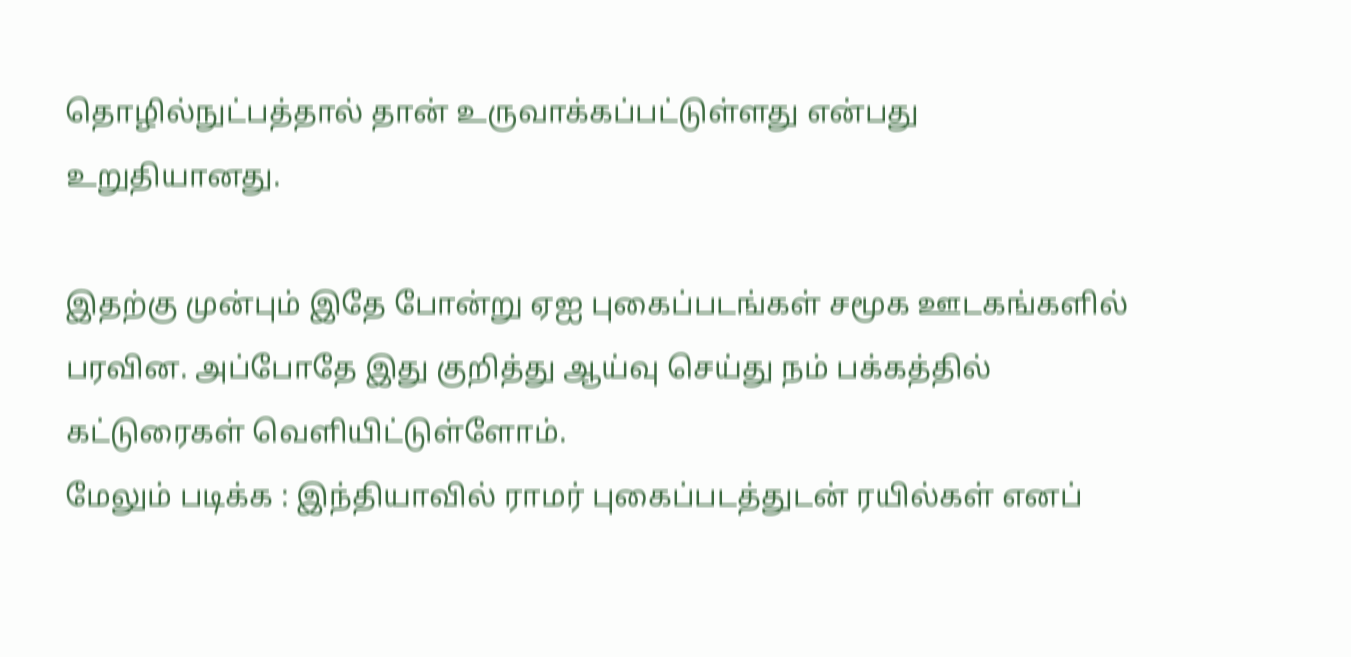தொழில்நுட்பத்தால் தான் உருவாக்கப்பட்டுள்ளது என்பது உறுதியானது.

இதற்கு முன்பும் இதே போன்று ஏஐ புகைப்படங்கள் சமூக ஊடகங்களில் பரவின. அப்போதே இது குறித்து ஆய்வு செய்து நம் பக்கத்தில் கட்டுரைகள் வெளியிட்டுள்ளோம்.
மேலும் படிக்க : இந்தியாவில் ராமர் புகைப்படத்துடன் ரயில்கள் எனப்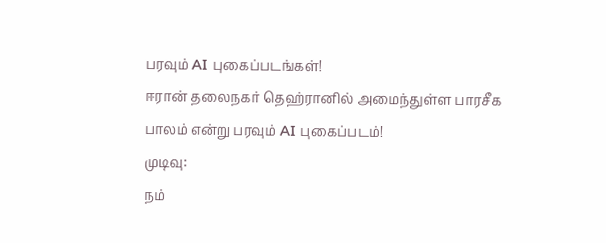பரவும் AI புகைப்படங்கள்!
ஈரான் தலைநகர் தெஹ்ரானில் அமைந்துள்ள பாரசீக பாலம் என்று பரவும் AI புகைப்படம்!
முடிவு:
நம்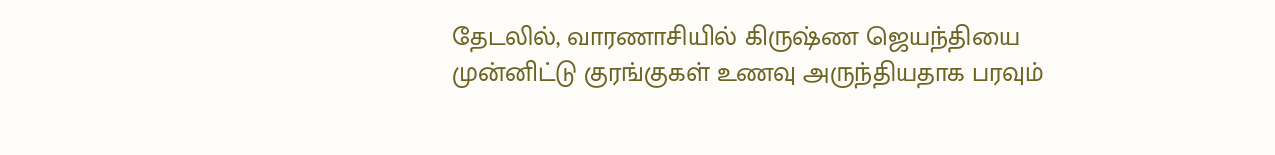தேடலில், வாரணாசியில் கிருஷ்ண ஜெயந்தியை முன்னிட்டு குரங்குகள் உணவு அருந்தியதாக பரவும்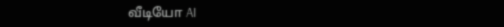வீடியோ AI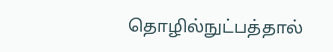தொழில்நுட்பத்தால்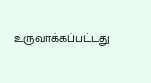உருவாக்கப்பட்டது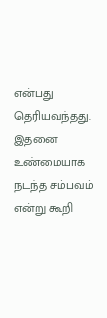என்பது தெரியவந்தது. இதனை உண்மையாக நடந்த சம்பவம் என்று கூறி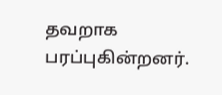தவறாக பரப்புகின்றனர்.